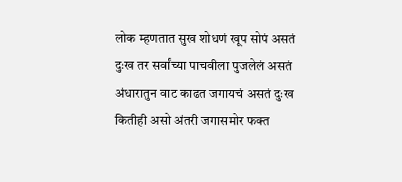लोक म्हणतात सुख शोधणं खूप सोपं असतं दुःख तर सर्वांच्या पाचवीला पुजलेलं असतं अंधारातुन वाट काढत जगायचं असतं दुःख कितीही असो अंतरी जगासमोर फक्त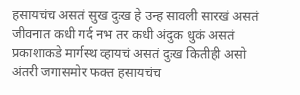हसायचंच असतं सुख दुःख हे उन्ह सावली सारखं असतं जीवनात कधी गर्द नभ तर कधी अंदुक धुकं असतं प्रकाशाकडे मार्गस्थ व्हायचं असतं दुःख कितीही असो अंतरी जगासमोर फक्त हसायचंच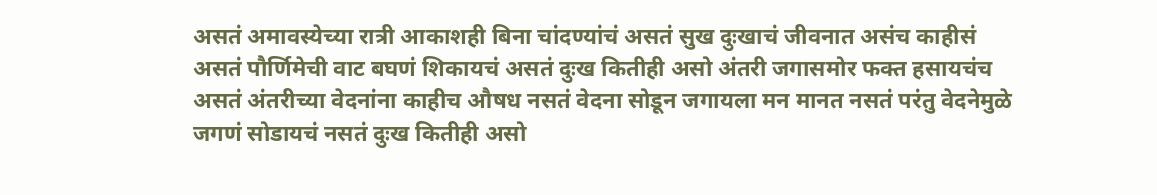असतं अमावस्येच्या रात्री आकाशही बिना चांदण्यांचं असतं सुख दुःखाचं जीवनात असंच काहीसं असतं पौर्णिमेची वाट बघणं शिकायचं असतं दुःख कितीही असो अंतरी जगासमोर फक्त हसायचंच असतं अंतरीच्या वेदनांना काहीच औषध नसतं वेदना सोडून जगायला मन मानत नसतं परंतु वेदनेमुळे जगणं सोडायचं नसतं दुःख कितीही असो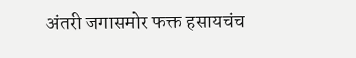अंतरी जगासमोर फक्त हसायचंच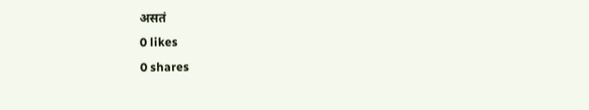असतं
0 likes
0 shares